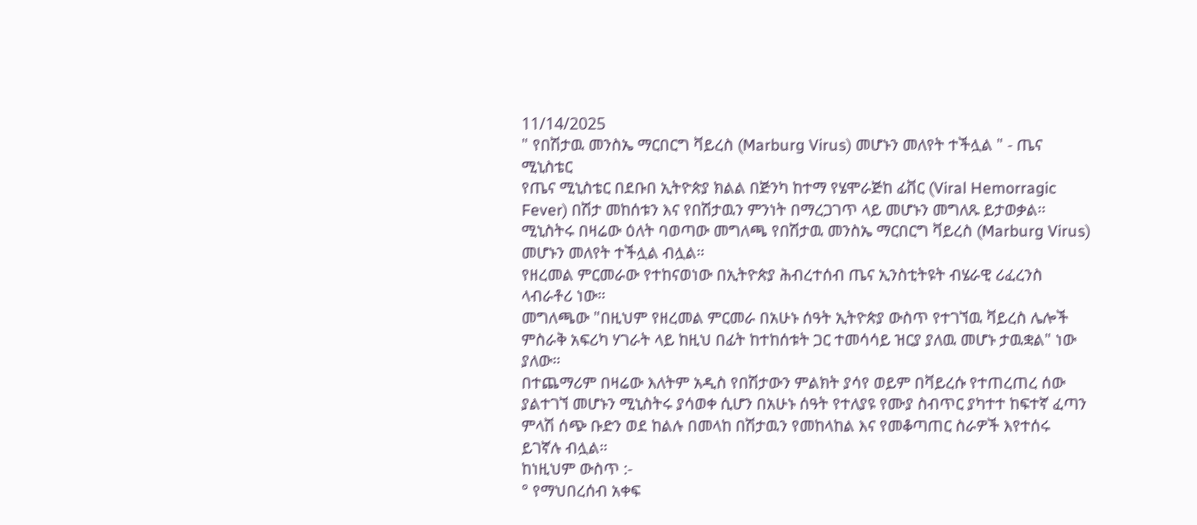11/14/2025
" የበሽታዉ መንስኤ ማርበርግ ቫይረስ (Marburg Virus) መሆኑን መለየት ተችሏል " - ጤና ሚኒስቴር
የጤና ሚኒስቴር በደቡበ ኢትዮጵያ ክልል በጅንካ ከተማ የሄሞራጅከ ፊቨር (Viral Hemorragic Fever) በሽታ መከሰቱን እና የበሽታዉን ምንነት በማረጋገጥ ላይ መሆኑን መግለጹ ይታወቃል፡፡
ሚኒስትሩ በዛሬው ዕለት ባወጣው መግለጫ የበሽታዉ መንስኤ ማርበርግ ቫይረስ (Marburg Virus) መሆኑን መለየት ተችሏል ብሏል።
የዘረመል ምርመራው የተከናወነው በኢትዮጵያ ሕብረተሰብ ጤና ኢንስቲትዩት ብሄራዊ ሪፈረንስ ላብራቶሪ ነው።
መግለጫው "በዚህም የዘረመል ምርመራ በአሁኑ ሰዓት ኢትዮጵያ ውስጥ የተገኘዉ ቫይረስ ሌሎች ምስራቅ አፍሪካ ሃገራት ላይ ከዚህ በፊት ከተከሰቱት ጋር ተመሳሳይ ዝርያ ያለዉ መሆኑ ታዉቋል" ነው ያለው።
በተጨማሪም በዛሬው እለትም አዲስ የበሽታውን ምልክት ያሳየ ወይም በቫይረሱ የተጠረጠረ ሰው ያልተገኘ መሆኑን ሚኒስትሩ ያሳወቀ ሲሆን በአሁኑ ሰዓት የተለያዩ የሙያ ስብጥር ያካተተ ከፍተኛ ፈጣን ምላሽ ሰጭ ቡድን ወደ ከልሉ በመላከ በሽታዉን የመከላከል እና የመቆጣጠር ስራዎች እየተሰሩ ይገኛሉ ብሏል።
ከነዚህም ውስጥ :-
° የማህበረሰብ አቀፍ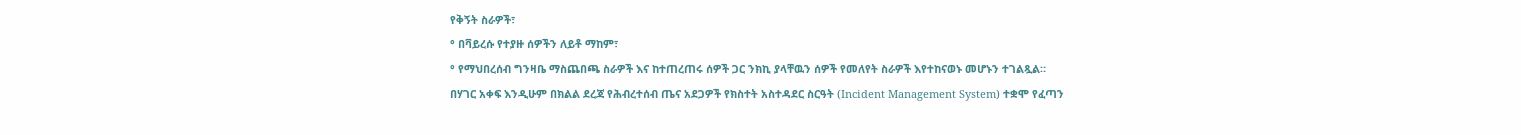የቅኝት ስራዎች፣
° በቫይረሱ የተያዙ ሰዎችን ለይቶ ማከም፣
° የማህበረሰብ ግንዛቤ ማስጨበጫ ስራዎች እና ከተጠረጠሩ ሰዎች ጋር ንክኪ ያላቸዉን ሰዎች የመለየት ስራዎች እየተከናወኑ መሆኑን ተገልጿል።
በሃገር አቀፍ እንዲሁም በክልል ደረጃ የሕብረተሰብ ጤና አደጋዎች የክስተት አስተዳደር ስርዓት (Incident Management System) ተቋሞ የፈጣን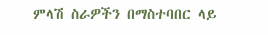ምላሽ ስራዎችን በማስተባበር ላይ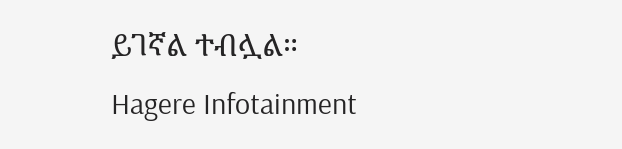ይገኛል ተብሏል።
Hagere Infotainment